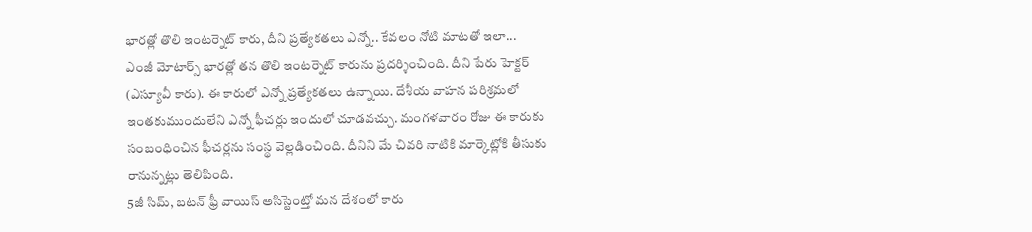భారత్లో తొలి ఇంటర్నెట్ కారు, దీని ప్రత్యేకతలు ఎన్నో.. కేవలం నోటి మాటతో ఇలా...
ఎంజీ మోటార్స్ భారత్లో తన తొలి ఇంటర్నెట్ కారును ప్రదర్శించింది. దీని పేరు హెక్టర్ (ఎస్యూవీ కారు). ఈ కారులో ఎన్నో ప్రత్యేకతలు ఉన్నాయి. దేశీయ వాహన పరిశ్రమలో ఇంతకుముందులేని ఎన్నో ఫీచర్లు ఇందులో చూడవచ్చు. మంగళవారం రోజు ఈ కారుకు సంబంధించిన ఫీచర్లను సంస్థ వెల్లడించింది. దీనిని మే చివరి నాటికి మార్కెట్లోకి తీసుకు రానున్నట్లు తెలిపింది.
5జీ సిమ్, బటన్ ఫ్రీ వాయిస్ అసిస్టెంట్తో మన దేశంలో కారు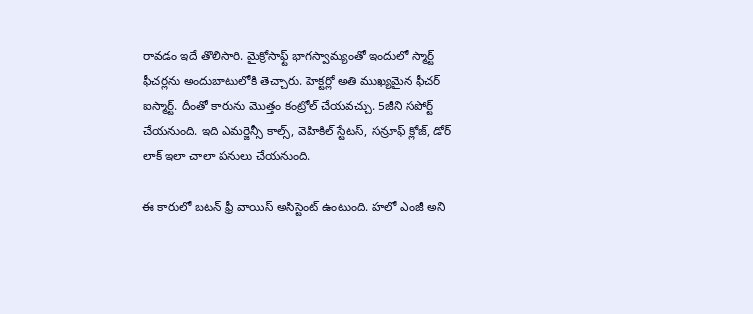రావడం ఇదే తొలిసారి. మైక్రోసాఫ్ట్ భాగస్వామ్యంతో ఇందులో స్మార్ట్ ఫీచర్లను అందుబాటులోకి తెచ్చారు. హెక్టర్లో అతి ముఖ్యమైన ఫీచర్ ఐస్మార్ట్. దీంతో కారును మొత్తం కంట్రోల్ చేయవచ్చు. 5జీని సపోర్ట్ చేయనుంది. ఇది ఎమర్జెన్సీ కాల్స్, వెహికిల్ స్టేటస్, సన్రూఫ్ క్లోజ్, డోర్ లాక్ ఇలా చాలా పనులు చేయనుంది.

ఈ కారులో బటన్ ఫ్రీ వాయిస్ అసిస్టెంట్ ఉంటుంది. హలో ఎంజీ అని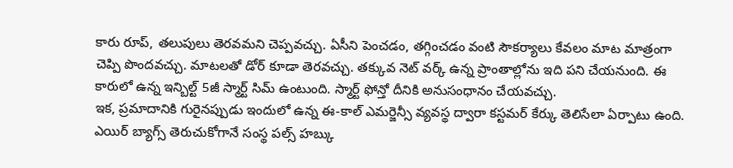కారు రూప్, తలుపులు తెరవమని చెప్పవచ్చు. ఏసీని పెంచడం, తగ్గించడం వంటి సౌకర్యాలు కేవలం మాట మాత్రంగా చెప్పి పొందవచ్చు. మాటలతో డోర్ కూడా తెరవచ్చు. తక్కువ నెట్ వర్క్ ఉన్న ప్రాంతాల్లోను ఇది పని చేయనుంది. ఈ కారులో ఉన్న ఇన్బిల్ట్ 5జీ స్మార్ట్ సిమ్ ఉంటుంది. స్మార్ట్ ఫోన్తో దీనికి అనుసంధానం చేయవచ్చు.
ఇక, ప్రమాదానికి గురైనప్పుడు ఇందులో ఉన్న ఈ-కాల్ ఎమర్జెన్సీ వ్యవస్థ ద్వారా కస్టమర్ కేర్కు తెలిసేలా ఏర్పాటు ఉంది. ఎయిర్ బ్యాగ్స్ తెరుచుకోగానే సంస్థ పల్స్ హబ్కు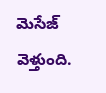మెసేజ్ వెళ్తుంది.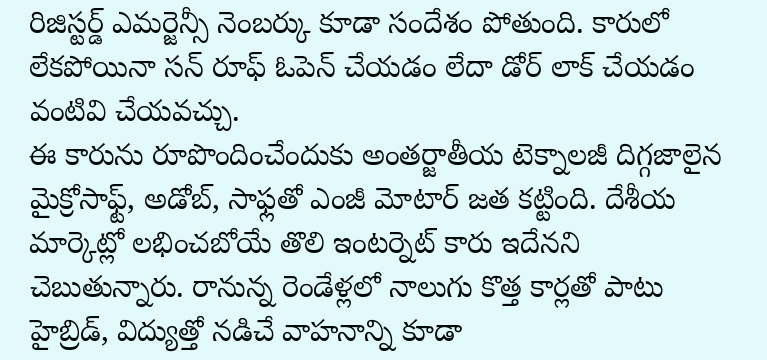రిజిస్టర్డ్ ఎమర్జెన్సీ నెంబర్కు కూడా సందేశం పోతుంది. కారులో లేకపోయినా సన్ రూఫ్ ఓపెన్ చేయడం లేదా డోర్ లాక్ చేయడం వంటివి చేయవచ్చు.
ఈ కారును రూపొందించేందుకు అంతర్జాతీయ టెక్నాలజీ దిగ్గజాలైన మైక్రోసాఫ్ట్, అడోబ్, సాఫ్లతో ఎంజీ మోటార్ జత కట్టింది. దేశీయ మార్కెట్లో లభించబోయే తొలి ఇంటర్నెట్ కారు ఇదేనని చెబుతున్నారు. రానున్న రెండేళ్లలో నాలుగు కొత్త కార్లతో పాటు హైబ్రిడ్, విద్యుత్తో నడిచే వాహనాన్ని కూడా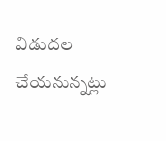విడుదల చేయనున్నట్లు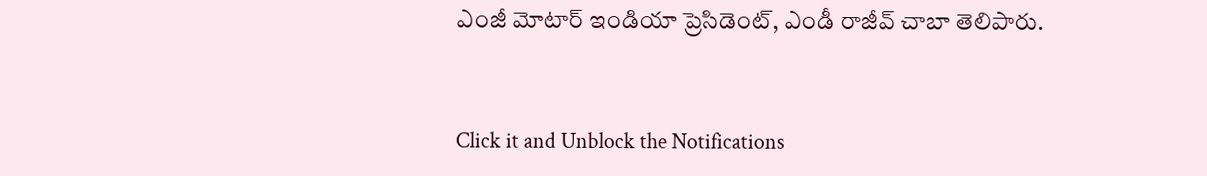ఎంజీ మోటార్ ఇండియా ప్రెసిడెంట్, ఎండీ రాజీవ్ చాబా తెలిపారు.


Click it and Unblock the Notifications